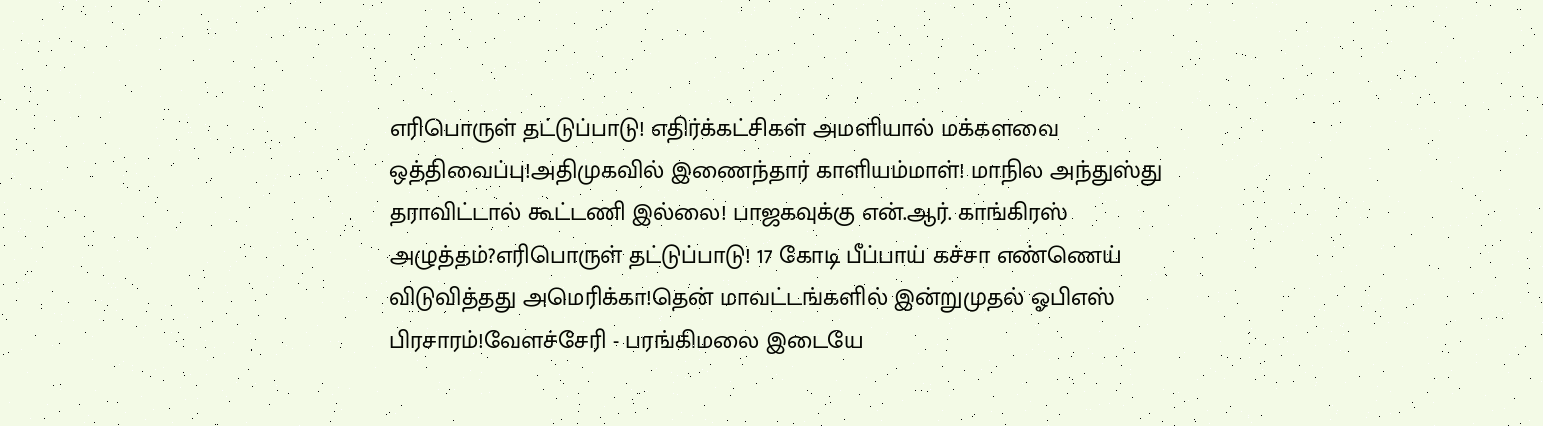எரிபொருள் தட்டுப்பாடு! எதிர்க்கட்சிகள் அமளியால் மக்களவை ஒத்திவைப்பு!அதிமுகவில் இணைந்தார் காளியம்மாள்! மாநில அந்துஸ்து தராவிட்டால் கூட்டணி இல்லை! பாஜகவுக்கு என்.ஆர். காங்கிரஸ் அழுத்தம்?எரிபொருள் தட்டுப்பாடு! 17 கோடி பீப்பாய் கச்சா எண்ணெய் விடுவித்தது அமெரிக்கா!தென் மாவட்டங்களில் இன்றுமுதல் ஓபிஎஸ் பிரசாரம்!வேளச்சேரி - பரங்கிமலை இடையே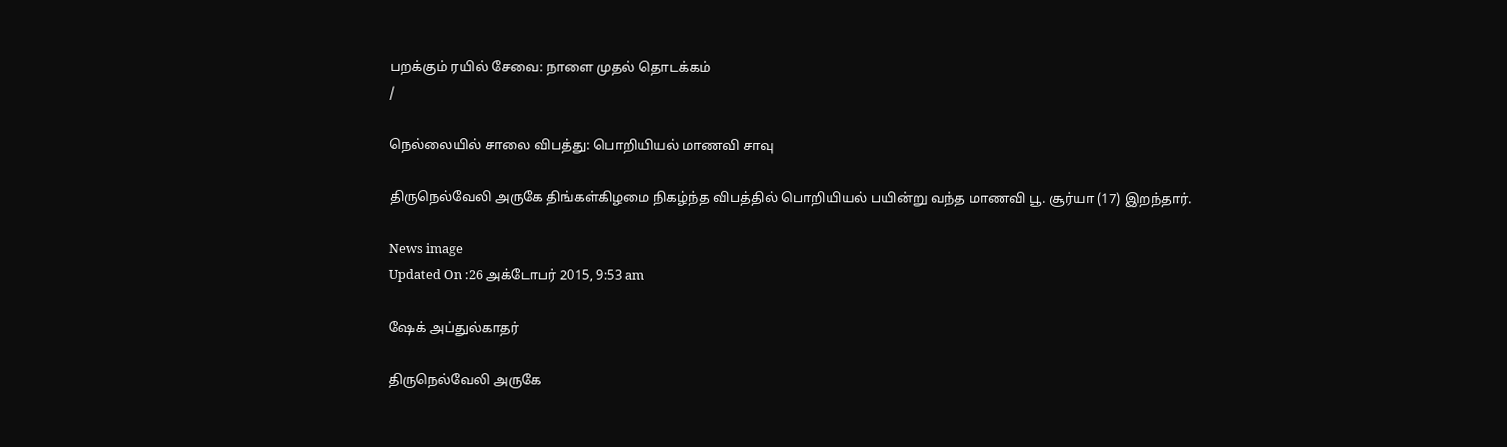பறக்கும் ரயில் சேவை: நாளை முதல் தொடக்கம்
/

நெல்லையில் சாலை விபத்து: பொறியியல் மாணவி சாவு

திருநெல்வேலி அருகே திங்கள்கிழமை நிகழ்ந்த விபத்தில் பொறியியல் பயின்று வந்த மாணவி பூ. சூர்யா (17) இறந்தார்.

News image
Updated On :26 அக்டோபர் 2015, 9:53 am

ஷேக் அப்துல்காதர்

திருநெல்வேலி அருகே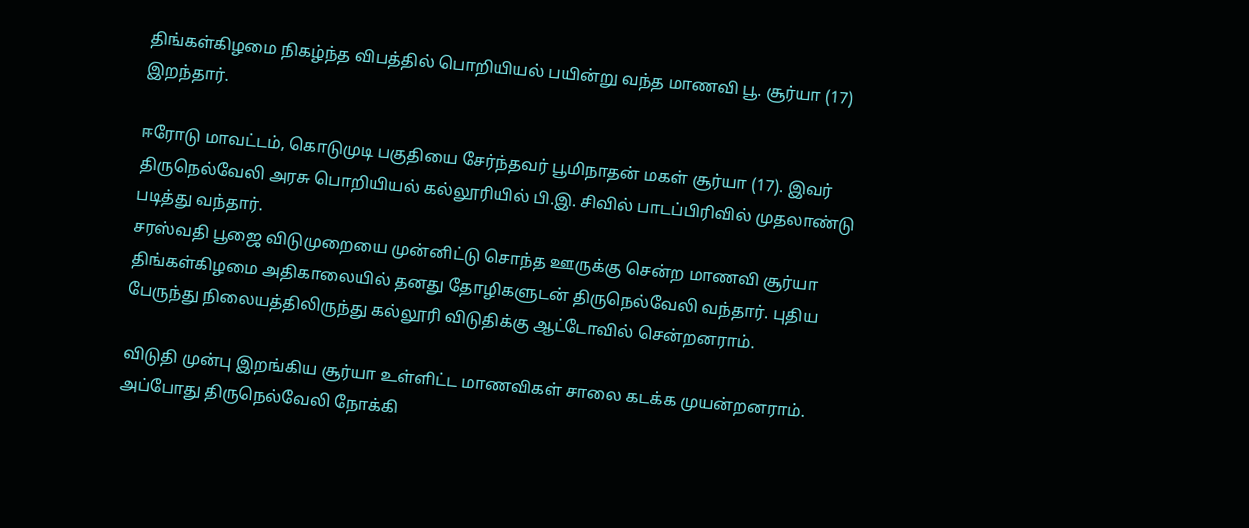திங்கள்கிழமை நிகழ்ந்த விபத்தில் பொறியியல் பயின்று வந்த மாணவி பூ. சூர்யா (17) இறந்தார்.

ஈரோடு மாவட்டம், கொடுமுடி பகுதியை சேர்ந்தவர் பூமிநாதன் மகள் சூர்யா (17). இவர் திருநெல்வேலி அரசு பொறியியல் கல்லூரியில் பி.இ. சிவில் பாடப்பிரிவில் முதலாண்டு படித்து வந்தார்.
சரஸ்வதி பூஜை விடுமுறையை முன்னிட்டு சொந்த ஊருக்கு சென்ற மாணவி சூர்யா திங்கள்கிழமை அதிகாலையில் தனது தோழிகளுடன் திருநெல்வேலி வந்தார். புதிய பேருந்து நிலையத்திலிருந்து கல்லூரி விடுதிக்கு ஆட்டோவில் சென்றனராம்.

விடுதி முன்பு இறங்கிய சூர்யா உள்ளிட்ட மாணவிகள் சாலை கடக்க முயன்றனராம். அப்போது திருநெல்வேலி நோக்கி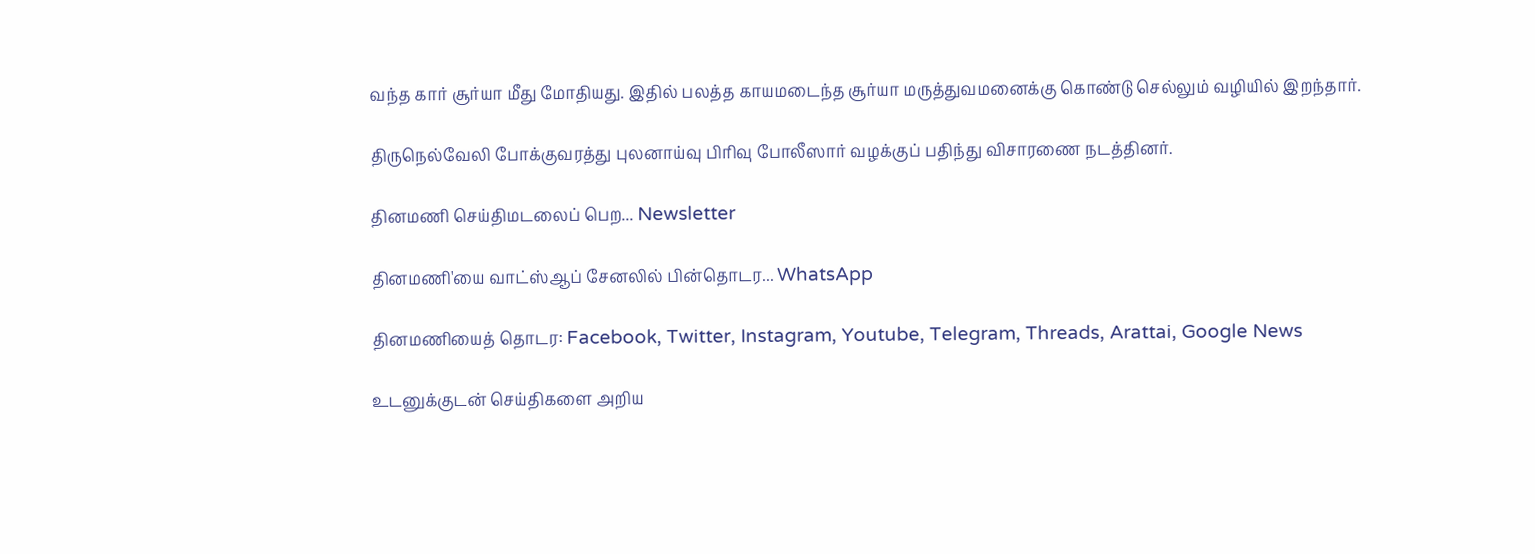வந்த கார் சூர்யா மீது மோதியது. இதில் பலத்த காயமடைந்த சூர்யா மருத்துவமனைக்கு கொண்டு செல்லும் வழியில் இறந்தார்.

திருநெல்வேலி போக்குவரத்து புலனாய்வு பிரிவு போலீஸார் வழக்குப் பதிந்து விசாரணை நடத்தினர்.

தினமணி செய்திமடலைப் பெற... Newsletter

தினமணி'யை வாட்ஸ்ஆப் சேனலில் பின்தொடர... WhatsApp

தினமணியைத் தொடர: Facebook, Twitter, Instagram, Youtube, Telegram, Threads, Arattai, Google News

உடனுக்குடன் செய்திகளை அறிய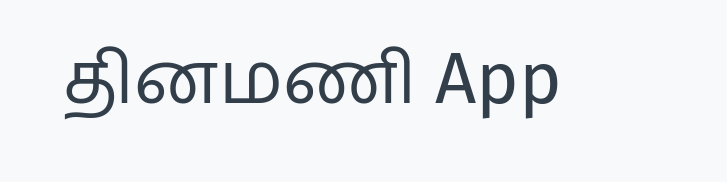தினமணி App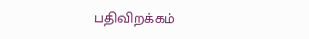பதிவிறக்கம்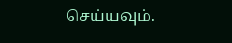செய்யவும்.